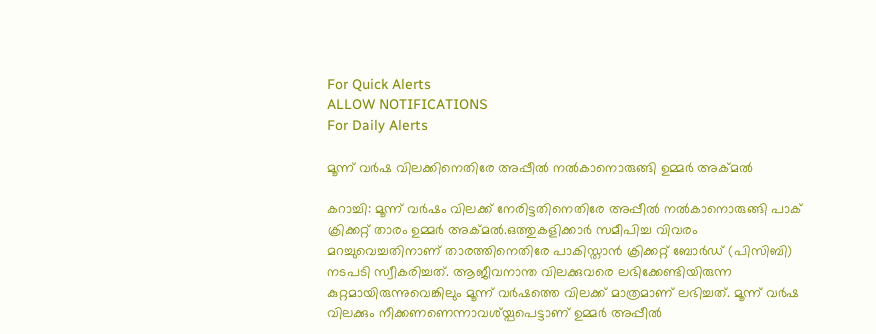For Quick Alerts
ALLOW NOTIFICATIONS
For Daily Alerts

മൂന്ന് വര്‍ഷ വിലക്കിനെതിരേ അപ്പീല്‍ നല്‍കാനൊരുങ്ങി ഉമ്മര്‍ അക്മല്‍

കറാച്ചി: മൂന്ന് വര്‍ഷം വിലക്ക് നേരിട്ടതിനെതിരേ അപ്പീല്‍ നല്‍കാനൊരുങ്ങി പാക് ക്രിക്കറ്റ് താരം ഉമ്മര്‍ അക്മല്‍.ഒത്തുകളിക്കാര്‍ സമീപിച്ച വിവരം മറച്ചുവെച്ചതിനാണ് താരത്തിനെതിരേ പാകിസ്താന്‍ ക്രിക്കറ്റ് ബോര്‍ഡ് (പിസിബി) നടപടി സ്വീകരിച്ചത്. ആജീവനാന്ത വിലക്കുവരെ ലഭിക്കേണ്ടിയിരുന്ന കുറ്റമായിരുന്നുവെങ്കിലും മൂന്ന് വര്‍ഷത്തെ വിലക്ക് മാത്രമാണ് ലഭിച്ചത്. മൂന്ന് വര്‍ഷ വിലക്കും നീക്കണണെന്നാവശ്യ്പപെട്ടാണ് ഉമ്മര്‍ അപ്പീല്‍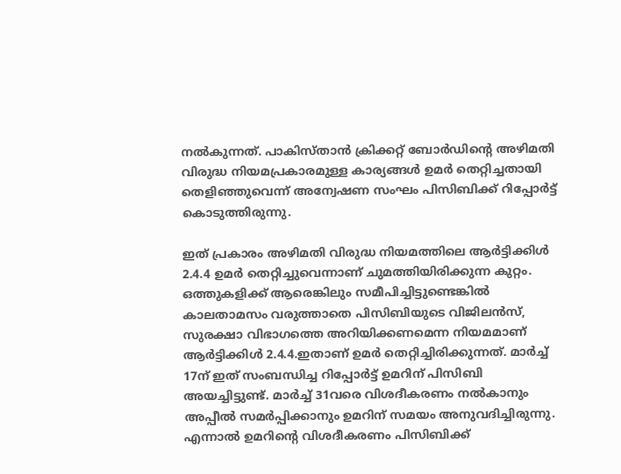നല്‍കുന്നത്. പാകിസ്താന്‍ ക്രിക്കറ്റ് ബോര്‍ഡിന്റെ അഴിമതി വിരുദ്ധ നിയമപ്രകാരമുള്ള കാര്യങ്ങള്‍ ഉമര്‍ തെറ്റിച്ചതായി തെളിഞ്ഞുവെന്ന് അന്വേഷണ സംഘം പിസിബിക്ക് റിപ്പോര്‍ട്ട് കൊടുത്തിരുന്നു.

ഇത് പ്രകാരം അഴിമതി വിരുദ്ധ നിയമത്തിലെ ആര്‍ട്ടിക്കിള്‍ 2.4.4 ഉമര്‍ തെറ്റിച്ചുവെന്നാണ് ചുമത്തിയിരിക്കുന്ന കുറ്റം. ഒത്തുകളിക്ക് ആരെങ്കിലും സമീപിച്ചിട്ടുണ്ടെങ്കില്‍ കാലതാമസം വരുത്താതെ പിസിബിയുടെ വിജിലന്‍സ്, സുരക്ഷാ വിഭാഗത്തെ അറിയിക്കണമെന്ന നിയമമാണ് ആര്‍ട്ടിക്കിള്‍ 2.4.4.ഇതാണ് ഉമര്‍ തെറ്റിച്ചിരിക്കുന്നത്. മാര്‍ച്ച് 17ന് ഇത് സംബന്ധിച്ച റിപ്പോര്‍ട്ട് ഉമറിന് പിസിബി അയച്ചിട്ടുണ്ട്. മാര്‍ച്ച് 31വരെ വിശദീകരണം നല്‍കാനും അപ്പീല്‍ സമര്‍പ്പിക്കാനും ഉമറിന് സമയം അനുവദിച്ചിരുന്നു. എന്നാല്‍ ഉമറിന്റെ വിശദീകരണം പിസിബിക്ക്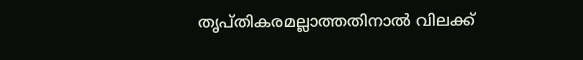തൃപ്തികരമല്ലാത്തതിനാല്‍ വിലക്ക്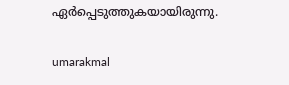ഏര്‍പ്പെടുത്തുകയായിരുന്നു.

umarakmal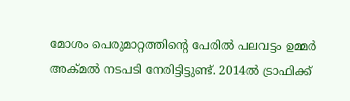മോശം പെരുമാറ്റത്തിന്റെ പേരില്‍ പലവട്ടം ഉമ്മര്‍ അക്മല്‍ നടപടി നേരിട്ടിട്ടുണ്ട്. 2014ല്‍ ട്രാഫിക്ക്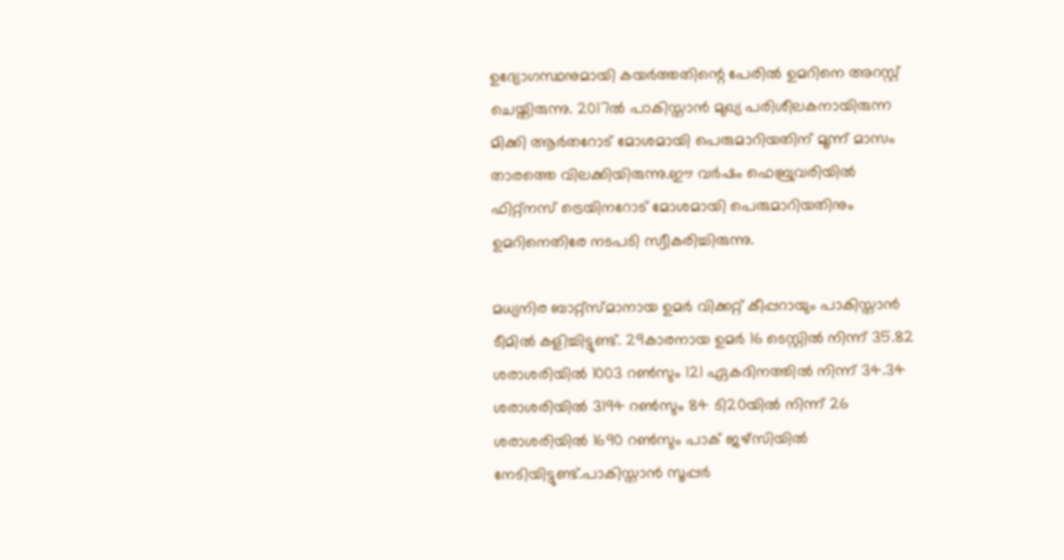ഉദ്യോഗസ്ഥനുമായി കയര്‍ത്തതിന്റെ പേരില്‍ ഉമറിനെ അറസ്റ്റ് ചെയ്തിരുന്നു. 2017ല്‍ പാകിസ്താന്‍ മുഖ്യ പരിശീലകനായിരുന്ന മിക്കി ആര്‍തറോട് മോശമായി പെരുമാറിയതിന് മൂന്ന് മാസം താരത്തെ വിലക്കിയിരുന്നു.ഈ വര്‍ഷം ഫെബ്രുവരിയില്‍ ഫിറ്റ്‌നസ് ട്രെയിനറോട് മോശമായി പെരുമാറിയതിനും ഉമറിനെതിരേ നടപടി സ്വീകരിച്ചിരുന്നു.

മധ്യനിര ബാറ്റ്‌സ്മാനായ ഉമര്‍ വിക്കറ്റ് കീപ്പറായും പാകിസ്താന്‍ ടീമില്‍ കളിച്ചിട്ടുണ്ട്. 29കാരനായ ഉമര്‍ 16 ടെസ്റ്റില്‍ നിന്ന് 35.82 ശരാശരിയില്‍ 1003 റണ്‍സും 121 ഏകദിനത്തില്‍ നിന്ന് 34.34 ശരാശരിയില്‍ 3194 റണ്‍സും 84 ടി20യില്‍ നിന്ന് 26 ശരാശരിയില്‍ 1690 റണ്‍സും പാക് ജഴ്‌സിയില്‍ നേടിയിട്ടുണ്ട്.പാകിസ്താന്‍ സൂപ്പര്‍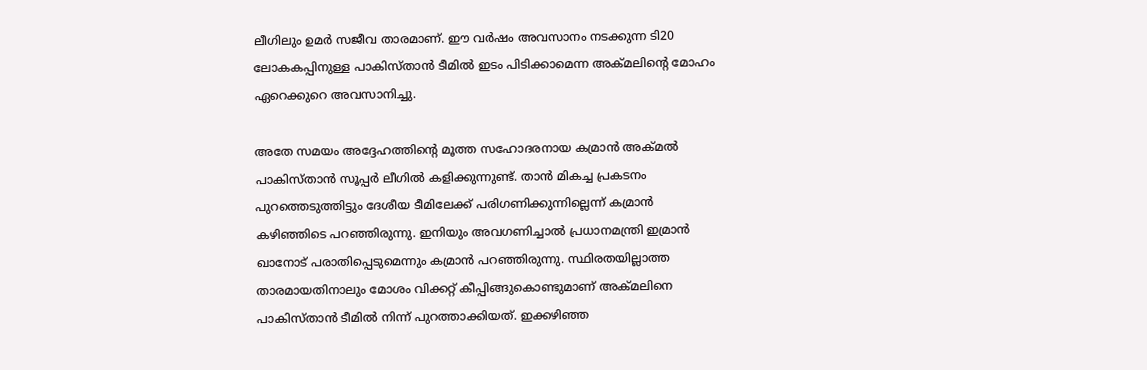ലീഗിലും ഉമര്‍ സജീവ താരമാണ്. ഈ വര്‍ഷം അവസാനം നടക്കുന്ന ടി20 ലോകകപ്പിനുള്ള പാകിസ്താന്‍ ടീമില്‍ ഇടം പിടിക്കാമെന്ന അക്മലിന്റെ മോഹം ഏറെക്കുറെ അവസാനിച്ചു.

അതേ സമയം അദ്ദേഹത്തിന്റെ മൂത്ത സഹോദരനായ കമ്രാന്‍ അക്മല്‍ പാകിസ്താന്‍ സൂപ്പര്‍ ലീഗില്‍ കളിക്കുന്നുണ്ട്. താന്‍ മികച്ച പ്രകടനം പുറത്തെടുത്തിട്ടും ദേശീയ ടീമിലേക്ക് പരിഗണിക്കുന്നില്ലെന്ന് കമ്രാന്‍ കഴിഞ്ഞിടെ പറഞ്ഞിരുന്നു. ഇനിയും അവഗണിച്ചാല്‍ പ്രധാനമന്ത്രി ഇമ്രാന്‍ ഖാനോട് പരാതിപ്പെടുമെന്നും കമ്രാന്‍ പറഞ്ഞിരുന്നു. സ്ഥിരതയില്ലാത്ത താരമായതിനാലും മോശം വിക്കറ്റ് കീപ്പിങ്ങുകൊണ്ടുമാണ് അക്മലിനെ പാകിസ്താന്‍ ടീമില്‍ നിന്ന് പുറത്താക്കിയത്. ഇക്കഴിഞ്ഞ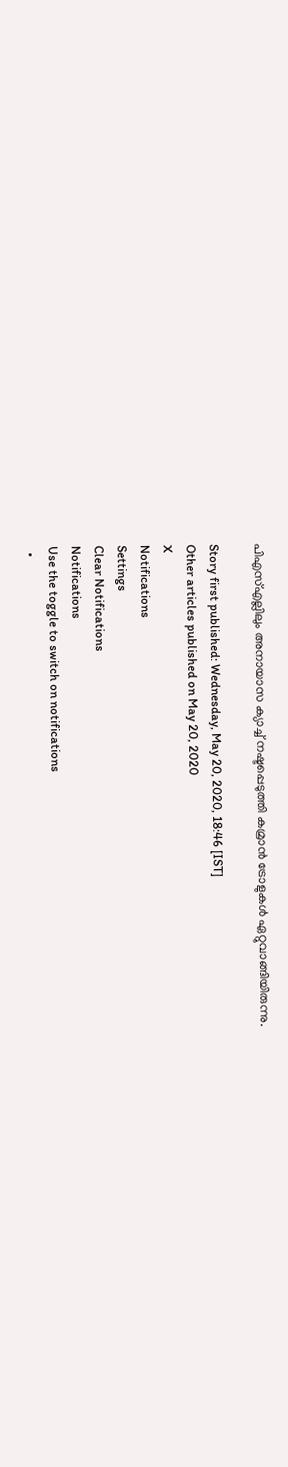പിഎസ്എല്ലിലും അനായാസ ക്യാച്ച് നഷ്ടപ്പെടുത്തി കമ്രാന്‍ ട്രോളുകള്‍ ഏറ്റുവാങ്ങിയിരുന്നു.

Story first published: Wednesday, May 20, 2020, 18:46 [IST]
Other articles published on May 20, 2020
X
Notifications
Settings
Clear Notifications
Notifications
Use the toggle to switch on notifications
  •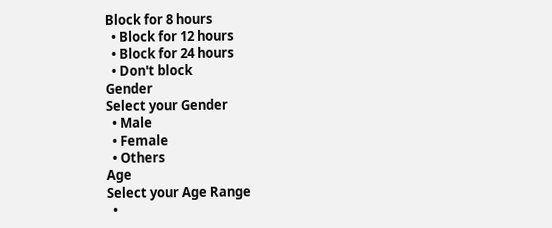Block for 8 hours
  • Block for 12 hours
  • Block for 24 hours
  • Don't block
Gender
Select your Gender
  • Male
  • Female
  • Others
Age
Select your Age Range
  •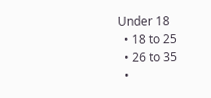Under 18
  • 18 to 25
  • 26 to 35
  •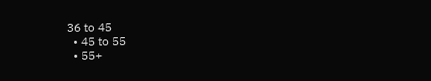36 to 45
  • 45 to 55
  • 55+